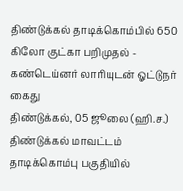திண்டுக்கல் தாடிக்கொம்பில் 650 கிலோ குட்கா பறிமுதல் - கண்டெய்னர் லாரியுடன் ஓட்டுநர் கைது
திண்டுக்கல், 05 ஜூலை (ஹி.ச.) திண்டுக்கல் மாவட்டம் தாடிக்கொம்பு பகுதியில்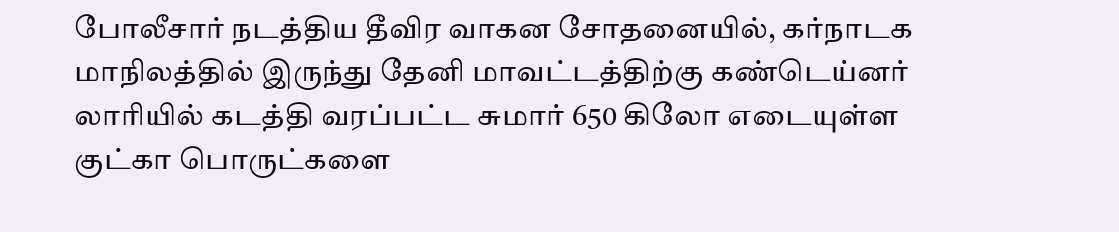போலீசார் நடத்திய தீவிர வாகன சோதனையில், கர்நாடக மாநிலத்தில் இருந்து தேனி மாவட்டத்திற்கு கண்டெய்னர் லாரியில் கடத்தி வரப்பட்ட சுமார் 650 கிலோ எடையுள்ள குட்கா பொருட்களை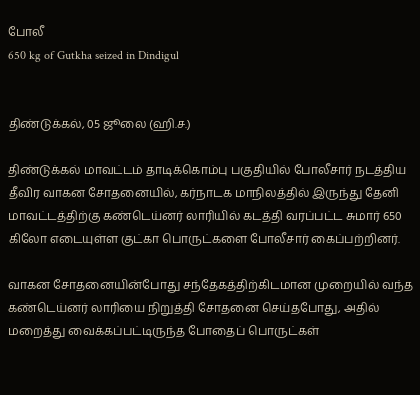போலீ
650 kg of Gutkha seized in Dindigul


திண்டுக்கல், 05 ஜூலை (ஹி.ச.)

திண்டுக்கல் மாவட்டம் தாடிக்கொம்பு பகுதியில் போலீசார் நடத்திய தீவிர வாகன சோதனையில், கர்நாடக மாநிலத்தில் இருந்து தேனி மாவட்டத்திற்கு கண்டெய்னர் லாரியில் கடத்தி வரப்பட்ட சுமார் 650 கிலோ எடையுள்ள குட்கா பொருட்களை போலீசார் கைப்பற்றினர்.

வாகன சோதனையின்போது சந்தேகத்திற்கிடமான முறையில் வந்த கண்டெய்னர் லாரியை நிறுத்தி சோதனை செய்தபோது, அதில் மறைத்து வைக்கப்பட்டிருந்த போதைப் பொருட்கள்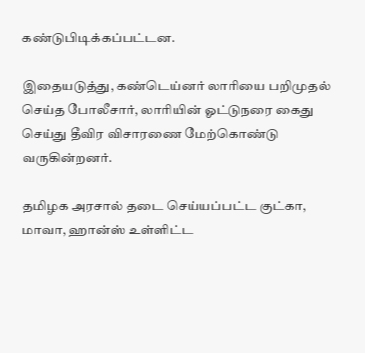கண்டுபிடிக்கப்பட்டன.

இதையடுத்து, கண்டெய்னர் லாரியை பறிமுதல் செய்த போலீசார், லாரியின் ஓட்டுநரை கைது செய்து தீவிர விசாரணை மேற்கொண்டு வருகின்றனர்.

தமிழக அரசால் தடை செய்யப்பட்ட குட்கா, மாவா, ஹான்ஸ் உள்ளிட்ட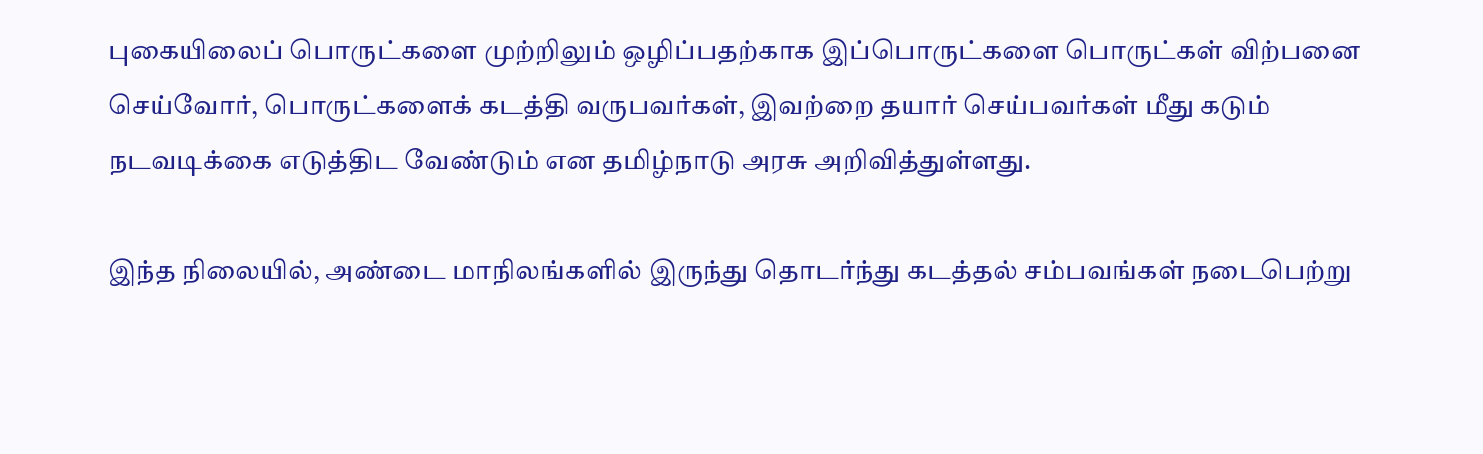புகையிலைப் பொருட்களை முற்றிலும் ஒழிப்பதற்காக இப்பொருட்களை பொருட்கள் விற்பனை செய்வோர், பொருட்களைக் கடத்தி வருபவர்கள், இவற்றை தயார் செய்பவர்கள் மீது கடும் நடவடிக்கை எடுத்திட வேண்டும் என தமிழ்நாடு அரசு அறிவித்துள்ளது.

இந்த நிலையில், அண்டை மாநிலங்களில் இருந்து தொடர்ந்து கடத்தல் சம்பவங்கள் நடைபெற்று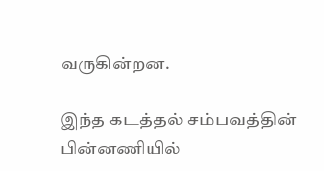வருகின்றன.

இந்த கடத்தல் சம்பவத்தின் பின்னணியில்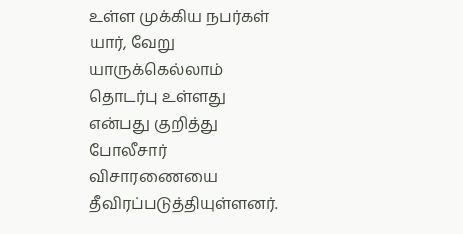உள்ள முக்கிய நபர்கள் யார், வேறு யாருக்கெல்லாம் தொடர்பு உள்ளது என்பது குறித்து போலீசார் விசாரணையை தீவிரப்படுத்தியுள்ளனர்.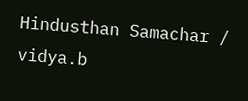Hindusthan Samachar / vidya.b